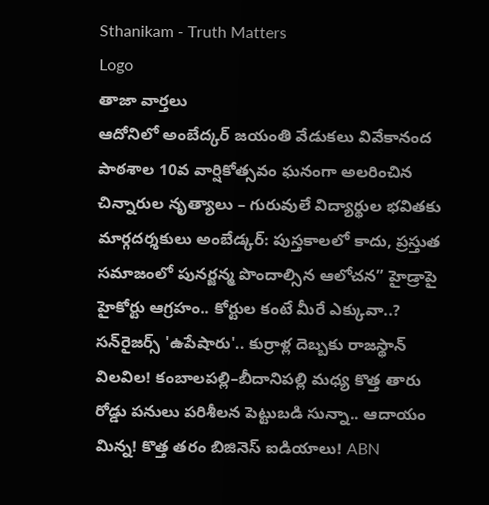Sthanikam - Truth Matters
Logo
తాజా వార్తలు
ఆదోనిలో అంబేద్కర్ జయంతి వేడుకలు వివేకానంద పాఠశాల 10వ వార్షికోత్సవం ఘనంగా అలరించిన చిన్నారుల నృత్యాలు – గురువులే విద్యార్థుల భవితకు మార్గదర్శకులు అంబేడ్కర్: పుస్తకాలలో కాదు, ప్రస్తుత సమాజంలో పునర్జన్మ పొందాల్సిన ఆలోచన” హైడ్రాపై హైకోర్టు ఆగ్రహం.. కోర్టుల కంటే మీరే ఎక్కువా..? సన్‌రైజర్స్ 'ఉపేషారు'.. కుర్రాళ్ల దెబ్బకు రాజస్థాన్ విలవిల! కంబాలపల్లి–బీదానిపల్లి మధ్య కొత్త తారు రోడ్డు పనులు పరిశీలన పెట్టుబడి సున్నా.. ఆదాయం మిన్న! కొత్త తరం బిజినెస్ ఐడియాలు! ABN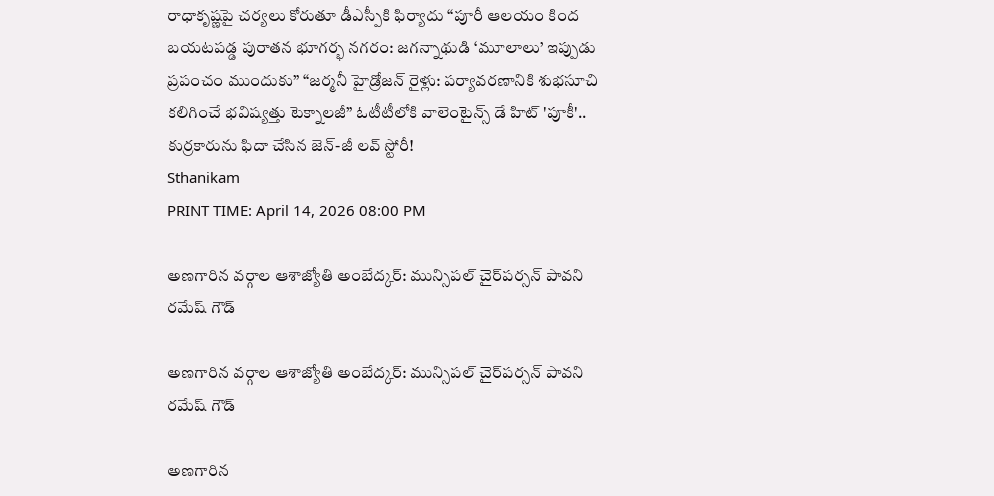రాధాకృష్ణపై చర్యలు కోరుతూ డీఎస్పీకి ఫిర్యాదు “పూరీ ఆలయం కింద బయటపడ్డ పురాతన భూగర్భ నగరం: జగన్నాథుడి ‘మూలాలు’ ఇప్పుడు ప్రపంచం ముందుకు” “జర్మనీ హైడ్రోజన్ రైళ్లు: పర్యావరణానికి శుభసూచి కలిగించే భవిష్యత్తు టెక్నాలజీ” ఓటీటీలోకి వాలెంటైన్స్ డే హిట్ 'పూకీ'.. కుర్రకారును ఫిదా చేసిన జెన్-జీ లవ్ స్టోరీ!
Sthanikam
PRINT TIME: April 14, 2026 08:00 PM

అణగారిన వర్గాల ఆశాజ్యోతి అంబేద్కర్: మున్సిపల్ చైర్‌పర్సన్ పావని రమేష్ గౌడ్

అణగారిన వర్గాల ఆశాజ్యోతి అంబేద్కర్: మున్సిపల్ చైర్‌పర్సన్ పావని రమేష్ గౌడ్

అణగారిన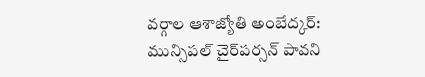వర్గాల ఆశాజ్యోతి అంబేద్కర్: మున్సిపల్ చైర్‌పర్సన్ పావని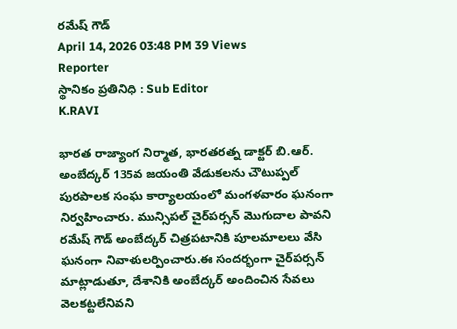రమేష్ గౌడ్
April 14, 2026 03:48 PM 39 Views
Reporter
స్థానికం ప్రతినిధి : Sub Editor
K.RAVI

భారత రాజ్యాంగ నిర్మాత, భారతరత్న డాక్టర్ బి.ఆర్. అంబేద్కర్ 135వ జయంతి వేడుకలను చౌటుప్పల్ పురపాలక సంఘ కార్యాలయంలో మంగళవారం ఘనంగా నిర్వహించారు. మున్సిపల్ చైర్‌పర్సన్ మొగుదాల పావని రమేష్ గౌడ్ అంబేద్కర్ చిత్రపటానికి పూలమాలలు వేసి ఘనంగా నివాళులర్పించారు.ఈ సందర్భంగా చైర్‌పర్సన్ మాట్లాడుతూ, దేశానికి అంబేద్కర్ అందించిన సేవలు వెలకట్టలేనివని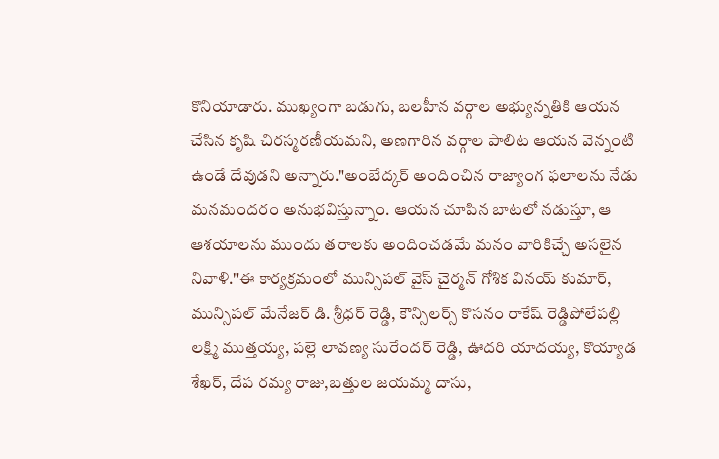కొనియాడారు. ముఖ్యంగా బడుగు, బలహీన వర్గాల అభ్యున్నతికి ఆయన చేసిన కృషి చిరస్మరణీయమని, అణగారిన వర్గాల పాలిట ఆయన వెన్నంటి ఉండే దేవుడని అన్నారు."అంబేద్కర్ అందించిన రాజ్యాంగ ఫలాలను నేడు మనమందరం అనుభవిస్తున్నాం. ఆయన చూపిన బాటలో నడుస్తూ, ఆ ఆశయాలను ముందు తరాలకు అందించడమే మనం వారికిచ్చే అసలైన నివాళి."ఈ కార్యక్రమంలో మున్సిపల్ వైస్ చైర్మన్ గోశిక వినయ్ కుమార్, మున్సిపల్ మేనేజర్ డి. శ్రీధర్ రెడ్డి, కౌన్సిలర్స్ కొసనం రాకేష్ రెడ్డిపోలేపల్లి లక్ష్మి ముత్తయ్య, పల్లె లావణ్య సురేందర్ రెడ్డి, ఊదరి యాదయ్య, కొయ్యాడ శేఖర్, దేప రమ్య రాజు,బత్తుల జయమ్మ దాసు,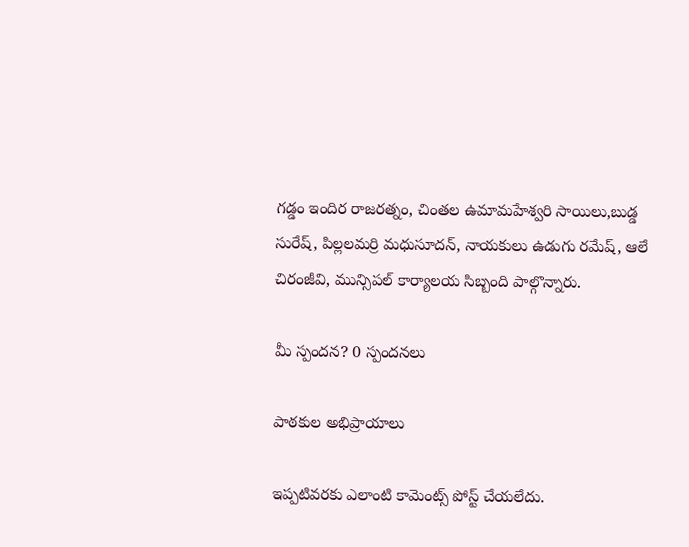గడ్డం ఇందిర రాజరత్నం, చింతల ఉమామహేశ్వరి సాయిలు,బుడ్డ సురేష్, పిల్లలమర్రి మధుసూదన్, నాయకులు ఉడుగు రమేష్, ఆలే చిరంజీవి, మున్సిపల్ కార్యాలయ సిబ్బంది పాల్గొన్నారు.

మీ స్పందన? 0 స్పందనలు

పాఠకుల అభిప్రాయాలు

ఇప్పటివరకు ఎలాంటి కామెంట్స్ పోస్ట్ చేయలేదు.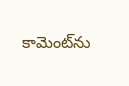కామెంట్‌ను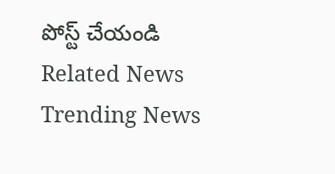పోస్ట్ చేయండి
Related News
Trending News